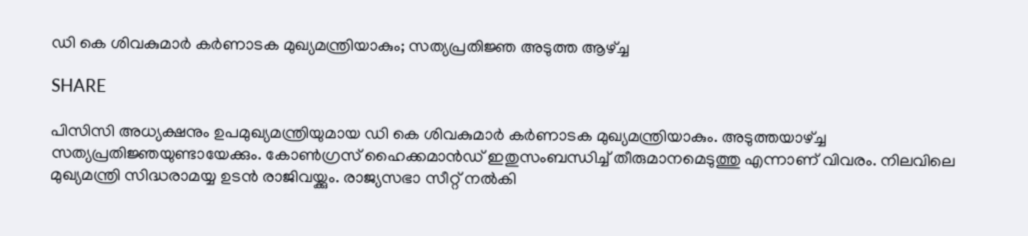ഡി കെ ശിവകുമാര്‍ കര്‍ണാടക മുഖ്യമന്ത്രിയാകും; സത്യപ്രതിജ്ഞ അടുത്ത ആഴ്ച്ച

SHARE

പിസിസി അധ്യക്ഷനും ഉപമുഖ്യമന്ത്രിയുമായ ഡി കെ ശിവകുമാര്‍ കര്‍ണാടക മുഖ്യമന്ത്രിയാകും. അടുത്തയാഴ്ച്ച സത്യപ്രതിജ്ഞയുണ്ടായേക്കും. കോണ്‍ഗ്രസ് ഹൈക്കമാന്‍ഡ് ഇതുസംബന്ധിച്ച് തീരുമാനമെടുത്തു എന്നാണ് വിവരം. നിലവിലെ മുഖ്യമന്ത്രി സിദ്ധരാമയ്യ ഉടന്‍ രാജിവയ്ക്കും. രാജ്യസഭാ സീറ്റ് നല്‍കി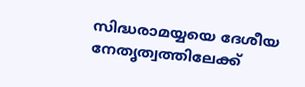സിദ്ധരാമയ്യയെ ദേശീയ നേതൃത്വത്തിലേക്ക്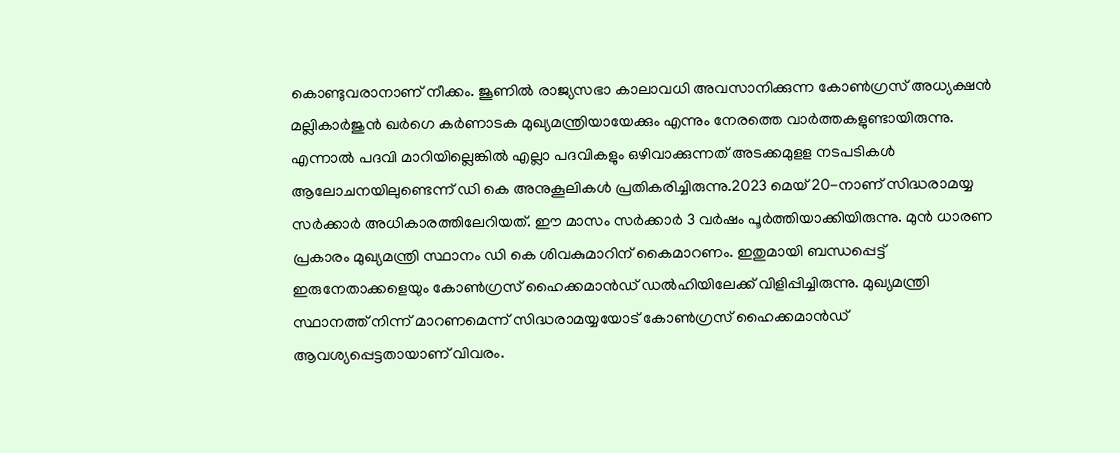കൊണ്ടുവരാനാണ് നീക്കം. ജൂണില്‍ രാജ്യസഭാ കാലാവധി അവസാനിക്കുന്ന കോണ്‍ഗ്രസ് അധ്യക്ഷന്‍ മല്ലികാര്‍ജുന്‍ ഖര്‍ഗെ കര്‍ണാടക മുഖ്യമന്ത്രിയായേക്കും എന്നും നേരത്തെ വാര്‍ത്തകളുണ്ടായിരുന്നു. എന്നാല്‍ പദവി മാറിയില്ലെങ്കില്‍ എല്ലാ പദവികളും ഒഴിവാക്കുന്നത് അടക്കമുളള നടപടികള്‍ ആലോചനയിലുണ്ടെന്ന് ഡി കെ അനുകൂലികള്‍ പ്രതികരിച്ചിരുന്നു.2023 മെയ് 20-നാണ് സിദ്ധരാമയ്യ സര്‍ക്കാര്‍ അധികാരത്തിലേറിയത്. ഈ മാസം സര്‍ക്കാര്‍ 3 വര്‍ഷം പൂര്‍ത്തിയാക്കിയിരുന്നു. മുന്‍ ധാരണ പ്രകാരം മുഖ്യമന്ത്രി സ്ഥാനം ഡി കെ ശിവകുമാറിന് കൈമാറണം. ഇതുമായി ബന്ധപ്പെട്ട് ഇരുനേതാക്കളെയും കോണ്‍ഗ്രസ് ഹൈക്കമാന്‍ഡ് ഡല്‍ഹിയിലേക്ക് വിളിപ്പിച്ചിരുന്നു. മുഖ്യമന്ത്രി സ്ഥാനത്ത് നിന്ന് മാറണമെന്ന് സിദ്ധരാമയ്യയോട് കോണ്‍ഗ്രസ് ഹൈക്കമാന്‍ഡ് ആവശ്യപ്പെട്ടതായാണ് വിവരം.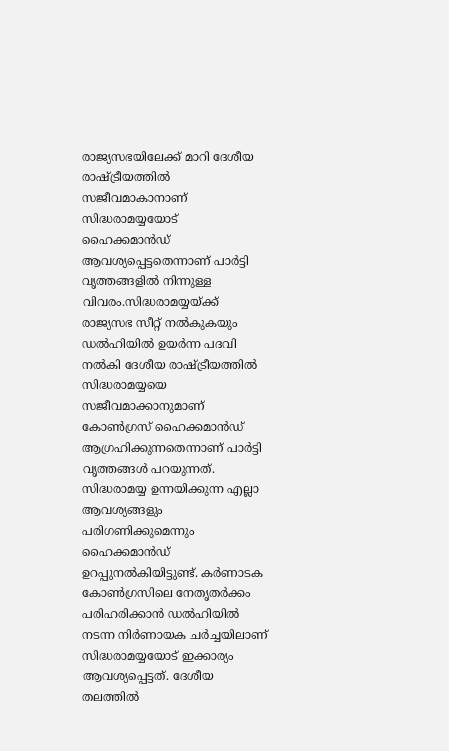രാജ്യസഭയിലേക്ക് മാറി ദേശീയ രാഷ്ട്രീയത്തില്‍ സജീവമാകാനാണ് സിദ്ധരാമയ്യയോട് ഹൈക്കമാന്‍ഡ് ആവശ്യപ്പെട്ടതെന്നാണ് പാര്‍ട്ടി വൃത്തങ്ങളില്‍ നിന്നുള്ള വിവരം.സിദ്ധരാമയ്യയ്ക്ക് രാജ്യസഭ സീറ്റ് നല്‍കുകയും ഡല്‍ഹിയില്‍ ഉയര്‍ന്ന പദവി നല്‍കി ദേശീയ രാഷ്ട്രീയത്തില്‍ സിദ്ധരാമയ്യയെ സജീവമാക്കാനുമാണ് കോണ്‍ഗ്രസ് ഹൈക്കമാന്‍ഡ് ആഗ്രഹിക്കുന്നതെന്നാണ് പാര്‍ട്ടി വൃത്തങ്ങള്‍ പറയുന്നത്. സിദ്ധരാമയ്യ ഉന്നയിക്കുന്ന എല്ലാ ആവശ്യങ്ങളും പരിഗണിക്കുമെന്നും ഹൈക്കമാന്‍ഡ് ഉറപ്പുനല്‍കിയിട്ടുണ്ട്. കര്‍ണാടക കോണ്‍ഗ്രസിലെ നേതൃതര്‍ക്കം പരിഹരിക്കാന്‍ ഡല്‍ഹിയില്‍ നടന്ന നിര്‍ണായക ചര്‍ച്ചയിലാണ് സിദ്ധരാമയ്യയോട് ഇക്കാര്യം ആവശ്യപ്പെട്ടത്. ദേശീയ തലത്തില്‍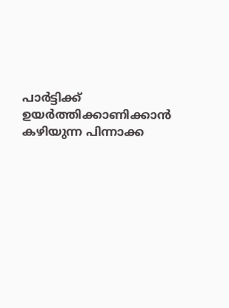പാര്‍ട്ടിക്ക് ഉയര്‍ത്തിക്കാണിക്കാന്‍ കഴിയുന്ന പിന്നാക്ക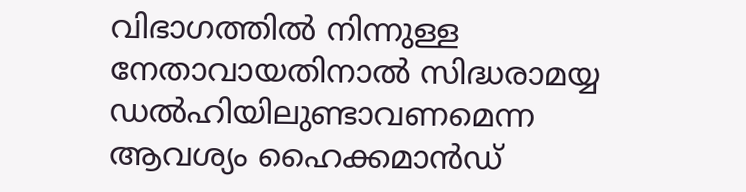വിഭാഗത്തില്‍ നിന്നുള്ള നേതാവായതിനാല്‍ സിദ്ധരാമയ്യ ഡല്‍ഹിയിലുണ്ടാവണമെന്ന ആവശ്യം ഹൈക്കമാന്‍ഡ്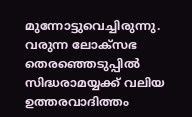മുന്നോട്ടുവെച്ചിരുന്നു. വരുന്ന ലോക്‌സഭ തെരഞ്ഞെടുപ്പില്‍ സിദ്ധരാമയ്യക്ക് വലിയ ഉത്തരവാദിത്തം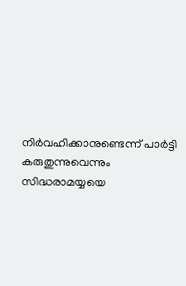നിര്‍വഹിക്കാനുണ്ടെന്ന് പാര്‍ട്ടി കരുതുന്നുവെന്നും സിദ്ധരാമയ്യയെ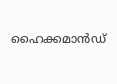ഹൈക്കമാന്‍ഡ്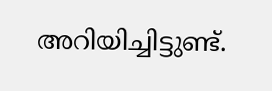അറിയിച്ചിട്ടുണ്ട്.